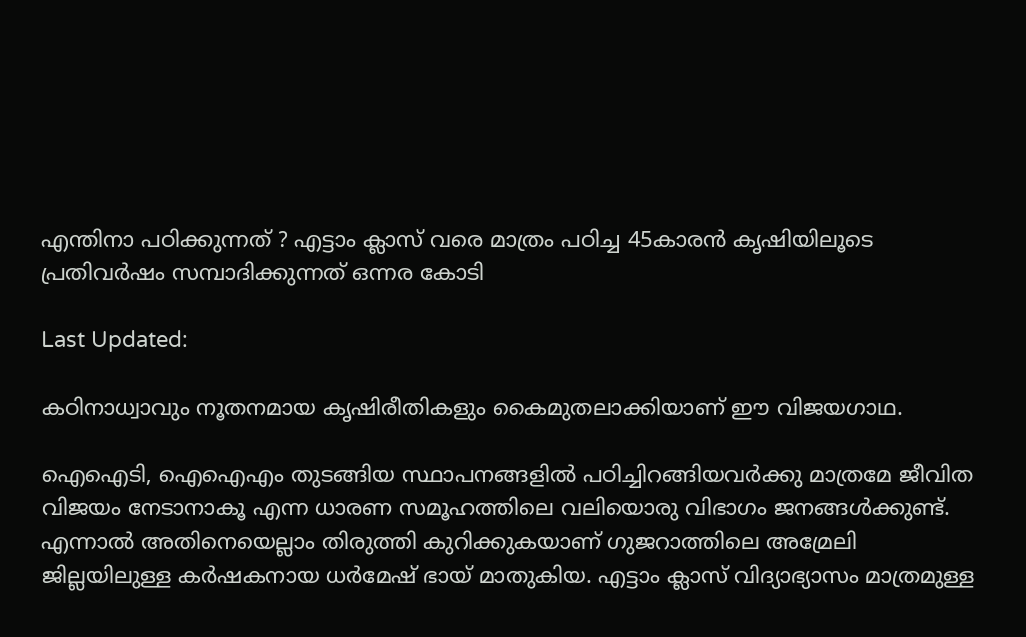എന്തിനാ പഠിക്കുന്നത് ? എട്ടാം ക്ലാസ് വരെ മാത്രം പഠിച്ച 45കാരൻ ക‍ൃഷിയിലൂടെ പ്രതിവർഷം സമ്പാദിക്കുന്നത് ഒന്നര കോടി

Last Updated:

കഠിനാധ്വാവും നൂതനമായ കൃഷിരീതികളും കൈമുതലാക്കിയാണ് ഈ വിജയഗാഥ.

ഐഐടി, ഐഐഎം തുടങ്ങിയ സ്ഥാപനങ്ങളിൽ പഠിച്ചിറങ്ങിയവർക്കു മാത്രമേ ജീവിത വിജയം നേടാനാകൂ എന്ന ധാരണ സമൂഹത്തിലെ വലിയൊരു വിഭാഗം ജനങ്ങൾക്കുണ്ട്. എന്നാൽ അതിനെയെല്ലാം തിരുത്തി കുറിക്കുകയാണ് ഗുജറാത്തിലെ അമ്രേലി ജില്ലയിലുള്ള കർഷകനായ ധർമേഷ് ഭായ് മാതുകിയ. എട്ടാം ക്ലാസ് വിദ്യാഭ്യാസം മാത്രമുള്ള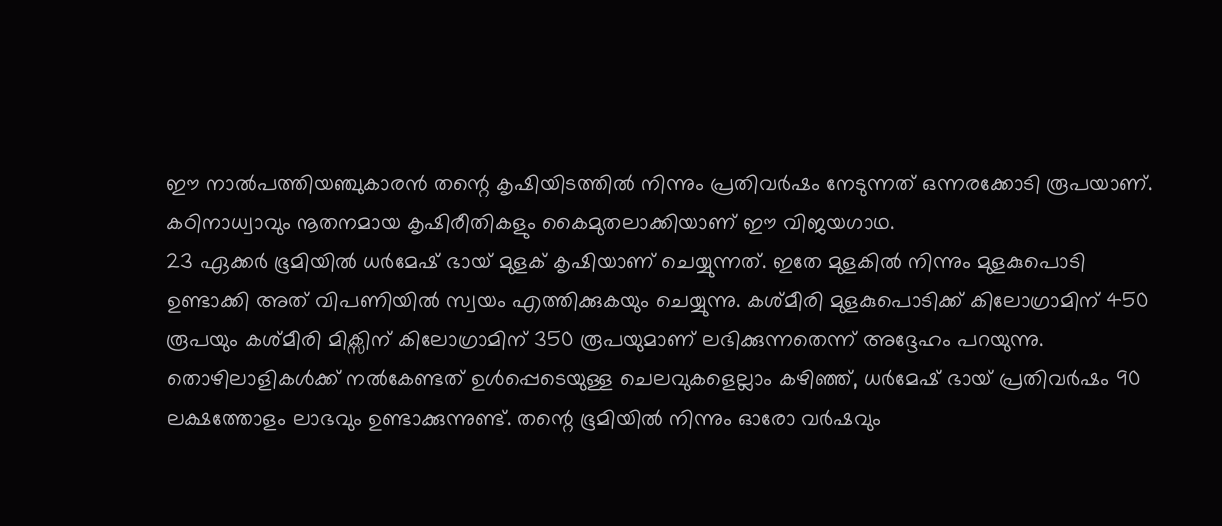ഈ നാൽപത്തിയഞ്ചുകാരൻ തന്റെ കൃഷിയിടത്തിൽ നിന്നും പ്രതിവർഷം നേടുന്നത് ഒന്നരക്കോടി രൂപയാണ്. കഠിനാധ്വാവും നൂതനമായ കൃഷിരീതികളും കൈമുതലാക്കിയാണ് ഈ വിജയഗാഥ.
23 ഏക്കർ ഭൂമിയിൽ ധർമേഷ് ഭായ് മുളക് കൃഷിയാണ് ചെയ്യുന്നത്. ഇതേ മുളകിൽ നിന്നും മുളകുപൊടി ഉണ്ടാക്കി അത് വിപണിയിൽ സ്വയം എത്തിക്കുകയും ചെയ്യുന്നു. കശ്മീരി മുളകുപൊടിക്ക് കിലോഗ്രാമിന് 450 രൂപയും കശ്മീരി മിക്സിന് കിലോഗ്രാമിന് 350 രൂപയുമാണ് ലഭിക്കുന്നതെന്ന് അദ്ദേഹം പറയുന്നു.
തൊഴിലാളികൾക്ക് നൽകേണ്ടത് ഉൾപ്പെടെയുള്ള ചെലവുകളെല്ലാം കഴിഞ്ഞ്, ധർമേഷ് ഭായ് പ്രതിവർഷം 90 ലക്ഷത്തോളം ലാഭവും ഉണ്ടാക്കുന്നുണ്ട്. തന്റെ ഭൂമിയിൽ നിന്നും ഓരോ വർഷവും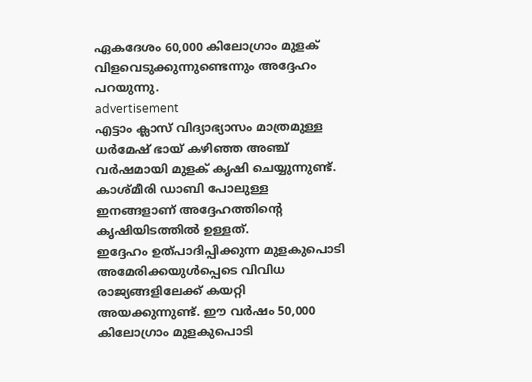ഏകദേശം 60,000 കിലോഗ്രാം മുളക് വിളവെടുക്കുന്നുണ്ടെന്നും അദ്ദേഹം പറയുന്നു.
advertisement
എട്ടാം ക്ലാസ് വിദ്യാഭ്യാസം മാത്രമുള്ള ധർമേഷ് ഭായ് കഴിഞ്ഞ അഞ്ച് വർഷമായി മുളക് കൃഷി ചെയ്യുന്നുണ്ട്. കാശ്മീരി ഡാബി പോലുള്ള ഇനങ്ങളാണ് അദ്ദേഹത്തിന്റെ കൃഷിയിടത്തിൽ ഉള്ളത്.
ഇദ്ദേഹം ഉത്പാദിപ്പിക്കുന്ന മുളകുപൊടി അമേരിക്കയുൾപ്പെടെ വിവിധ രാജ്യങ്ങളിലേക്ക് കയറ്റി അയക്കുന്നുണ്ട്. ഈ വർഷം 50,000 കിലോഗ്രാം മുളകുപൊടി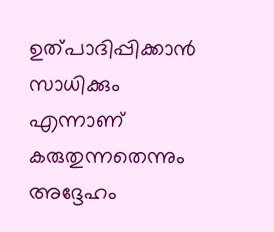ഉത്പാദിപ്പിക്കാൻ സാധിക്കും എന്നാണ് കരുതുന്നതെന്നും അദ്ദേഹം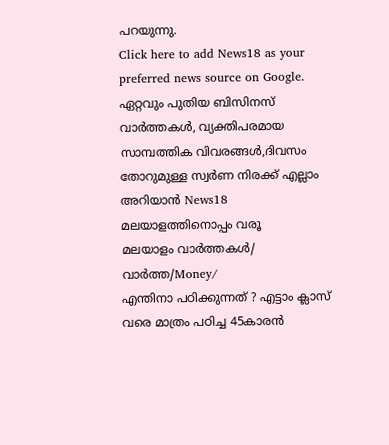പറയുന്നു.
Click here to add News18 as your preferred news source on Google.
ഏറ്റവും പുതിയ ബിസിനസ് വാർത്തകൾ, വ്യക്തിപരമായ സാമ്പത്തിക വിവരങ്ങൾ,ദിവസം തോറുമുള്ള സ്വർണ നിരക്ക് എല്ലാം അറിയാൻ News18 മലയാളത്തിനൊപ്പം വരൂ
മലയാളം വാർത്തകൾ/ വാർത്ത/Money/
എന്തിനാ പഠിക്കുന്നത് ? എട്ടാം ക്ലാസ് വരെ മാത്രം പഠിച്ച 45കാരൻ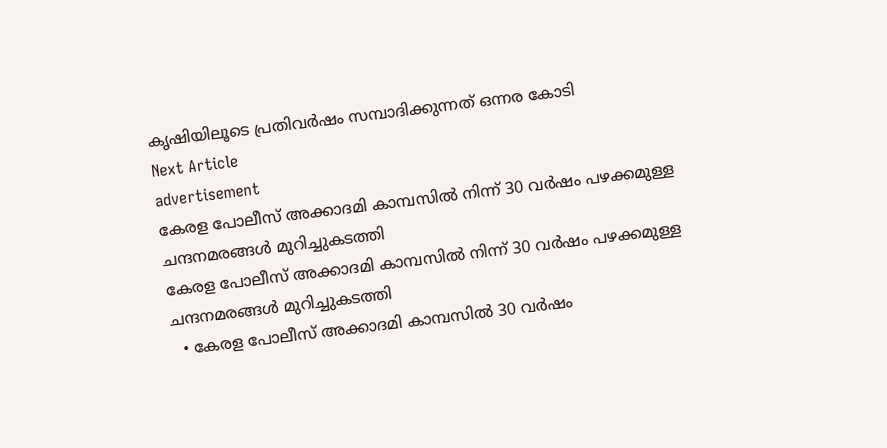ക‍ൃഷിയിലൂടെ പ്രതിവർഷം സമ്പാദിക്കുന്നത് ഒന്നര കോടി
Next Article
advertisement
കേരള പോലീസ് അക്കാദമി കാമ്പസിൽ നിന്ന് 30 വർഷം പഴക്കമുള്ള ചന്ദനമരങ്ങൾ മുറിച്ചുകടത്തി
കേരള പോലീസ് അക്കാദമി കാമ്പസിൽ നിന്ന് 30 വർഷം പഴക്കമുള്ള ചന്ദനമരങ്ങൾ മുറിച്ചുകടത്തി
  • കേരള പോലീസ് അക്കാദമി കാമ്പസിൽ 30 വർഷം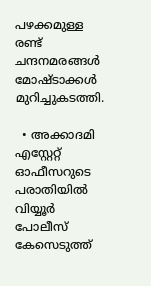പഴക്കമുള്ള രണ്ട് ചന്ദനമരങ്ങൾ മോഷ്ടാക്കൾ മുറിച്ചുകടത്തി.

  • അക്കാദമി എസ്റ്റേറ്റ് ഓഫീസറുടെ പരാതിയിൽ വിയ്യൂർ പോലീസ് കേസെടുത്ത്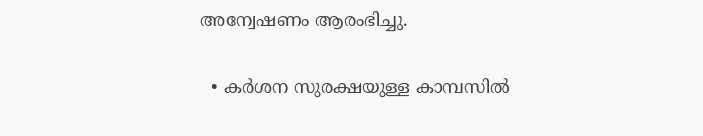അന്വേഷണം ആരംഭിച്ചു.

  • കർശന സുരക്ഷയുള്ള കാമ്പസിൽ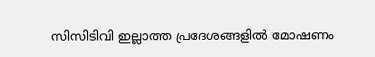സിസിടിവി ഇല്ലാത്ത പ്രദേശങ്ങളിൽ മോഷണം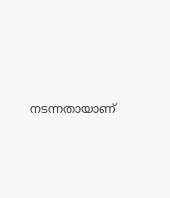നടന്നതായാണ്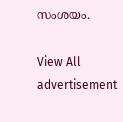സംശയം.

View All
advertisement